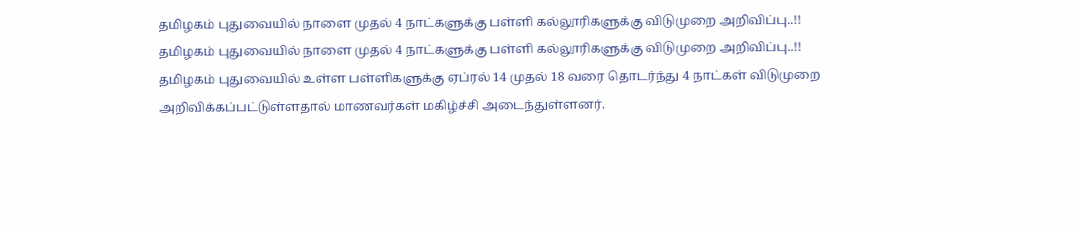தமிழகம் புதுவையில் நாளை முதல் 4 நாட்களுக்கு பள்ளி கல்லூரிகளுக்கு விடுமுறை அறிவிப்பு..!!
தமிழகம் புதுவையில் நாளை முதல் 4 நாட்களுக்கு பள்ளி கல்லூரிகளுக்கு விடுமுறை அறிவிப்பு..!!
தமிழகம் புதுவையில் உள்ள பள்ளிகளுக்கு ஏப்ரல் 14 முதல் 18 வரை தொடர்ந்து 4 நாட்கள் விடுமுறை அறிவிக்கப்பட்டுள்ளதால் மாணவர்கள் மகிழ்ச்சி அடைந்துள்ளனர்.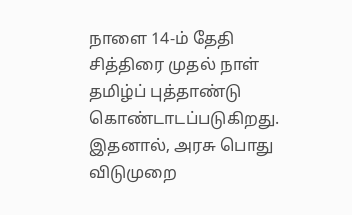நாளை 14-ம் தேதி சித்திரை முதல் நாள் தமிழ்ப் புத்தாண்டு கொண்டாடப்படுகிறது. இதனால், அரசு பொது விடுமுறை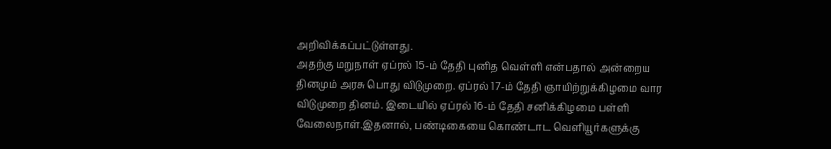அறிவிக்கப்பட்டுள்ளது.
அதற்கு மறுநாள் ஏப்ரல் 15-ம் தேதி புனித வெள்ளி என்பதால் அன்றைய தினமும் அரசு பொது விடுமுறை. ஏப்ரல் 17-ம் தேதி ஞாயிற்றுக்கிழமை வார விடுமுறை தினம். இடையில் ஏப்ரல் 16-ம் தேதி சனிக்கிழமை பள்ளி வேலைநாள்.இதனால், பண்டிகையை கொண்டாட வெளியூர்களுக்கு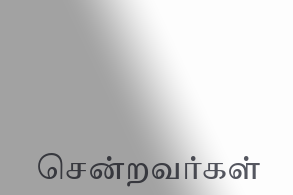சென்றவர்கள்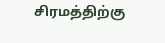சிரமத்திற்கு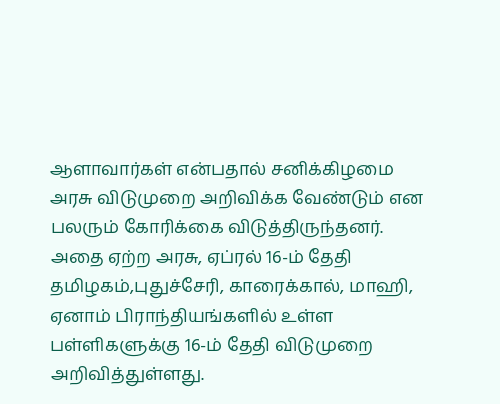ஆளாவார்கள் என்பதால் சனிக்கிழமை அரசு விடுமுறை அறிவிக்க வேண்டும் என பலரும் கோரிக்கை விடுத்திருந்தனர்.
அதை ஏற்ற அரசு, ஏப்ரல் 16-ம் தேதி தமிழகம்,புதுச்சேரி, காரைக்கால், மாஹி, ஏனாம் பிராந்தியங்களில் உள்ள பள்ளிகளுக்கு 16-ம் தேதி விடுமுறை அறிவித்துள்ளது.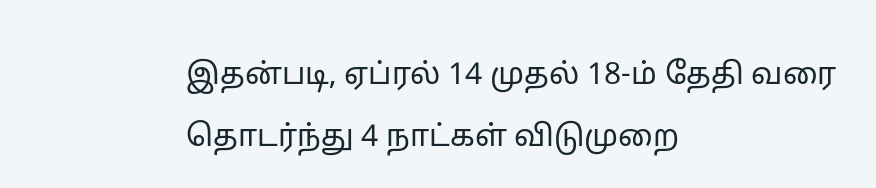இதன்படி, ஏப்ரல் 14 முதல் 18-ம் தேதி வரை தொடர்ந்து 4 நாட்கள் விடுமுறை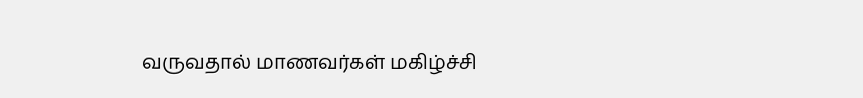வருவதால் மாணவர்கள் மகிழ்ச்சி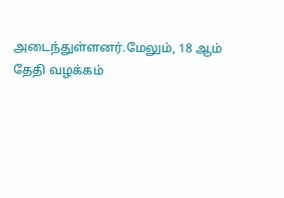அடைந்துள்ளனர்.மேலும், 18 ஆம் தேதி வழக்கம்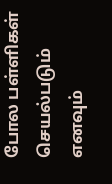போல பள்ளிகள் செயல்படும் எனவும்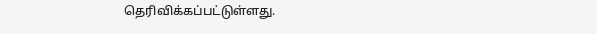தெரிவிக்கப்பட்டுள்ளது.